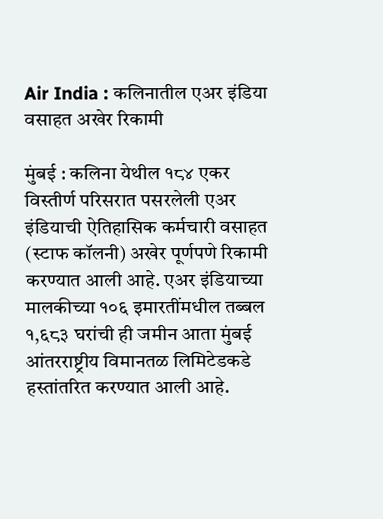Air India : कलिनातील एअर इंडिया वसाहत अखेर रिकामी

मुंबई : कलिना येथील १८४ एकर विस्तीर्ण परिसरात पसरलेली एअर इंडियाची ऐतिहासिक कर्मचारी वसाहत (स्टाफ कॉलनी) अखेर पूर्णपणे रिकामी करण्यात आली आहे. एअर इंडियाच्या मालकीच्या १०६ इमारतींमधील तब्बल १,६८३ घरांची ही जमीन आता मुंबई आंतरराष्ट्रीय विमानतळ लिमिटेडकडे हस्तांतरित करण्यात आली आहे.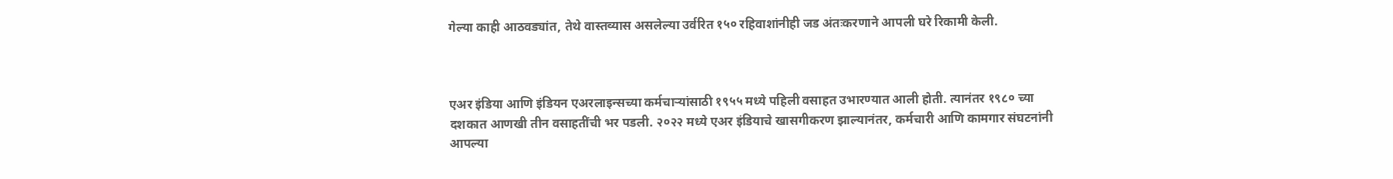गेल्या काही आठवड्यांत, तेथे वास्तव्यास असलेल्या उर्वरित १५० रहिवाशांनीही जड अंतःकरणाने आपली घरे रिकामी केली.



एअर इंडिया आणि इंडियन एअरलाइन्सच्या कर्मचाऱ्यांसाठी १९५५ मध्ये पहिली वसाहत उभारण्यात आली होती. त्यानंतर १९८० च्या दशकात आणखी तीन वसाहतींची भर पडली. २०२२ मध्ये एअर इंडियाचे खासगीकरण झाल्यानंतर, कर्मचारी आणि कामगार संघटनांनी आपल्या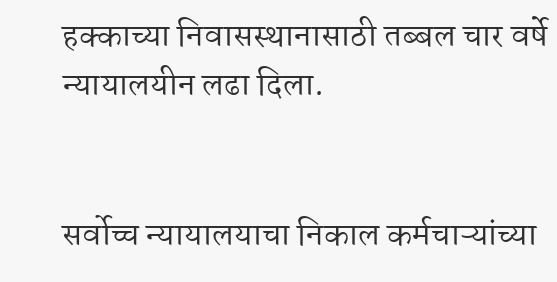हक्काच्या निवासस्थानासाठी तब्बल चार वर्षे न्यायालयीन लढा दिला.


सर्वोच्च न्यायालयाचा निकाल कर्मचाऱ्यांच्या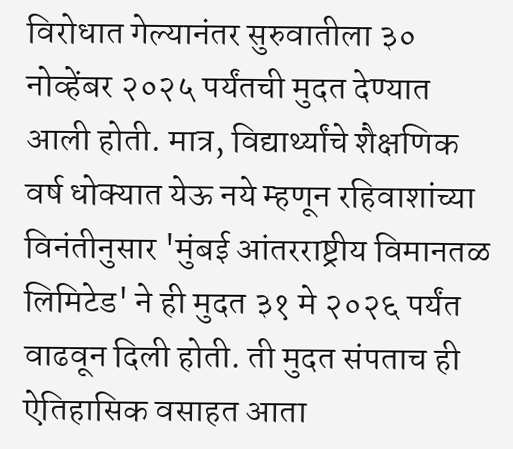विरोधात गेल्यानंतर सुरुवातीला ३० नोव्हेंबर २०२५ पर्यंतची मुदत देण्यात आली होती. मात्र, विद्यार्थ्यांचे शैक्षणिक वर्ष धोक्यात येऊ नये म्हणून रहिवाशांच्या विनंतीनुसार 'मुंबई आंतरराष्ट्रीय विमानतळ लिमिटेड' ने ही मुदत ३१ मे २०२६ पर्यंत वाढवून दिली होती. ती मुदत संपताच ही ऐतिहासिक वसाहत आता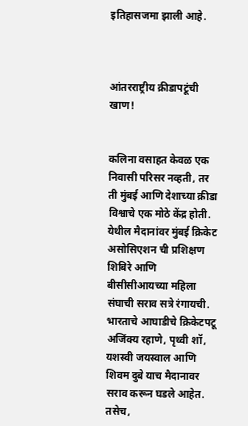इतिहासजमा झाली आहे.



आंतरराष्ट्रीय क्रीडापटूंची खाण!


कलिना वसाहत केवळ एक निवासी परिसर नव्हती, तर ती मुंबई आणि देशाच्या क्रीडा विश्वाचे एक मोठे केंद्र होती. येथील मैदानांवर मुंबई क्रिकेट असोसिएशन ची प्रशिक्षण शिबिरे आणि बीसीसीआयच्या महिला संघाची सराव सत्रे रंगायची. भारताचे आघाडीचे क्रिकेटपटू अजिंक्य रहाणे, पृथ्वी शॉ, यशस्वी जयस्वाल आणि शिवम दुबे याच मैदानावर सराव करून घडले आहेत. तसेच,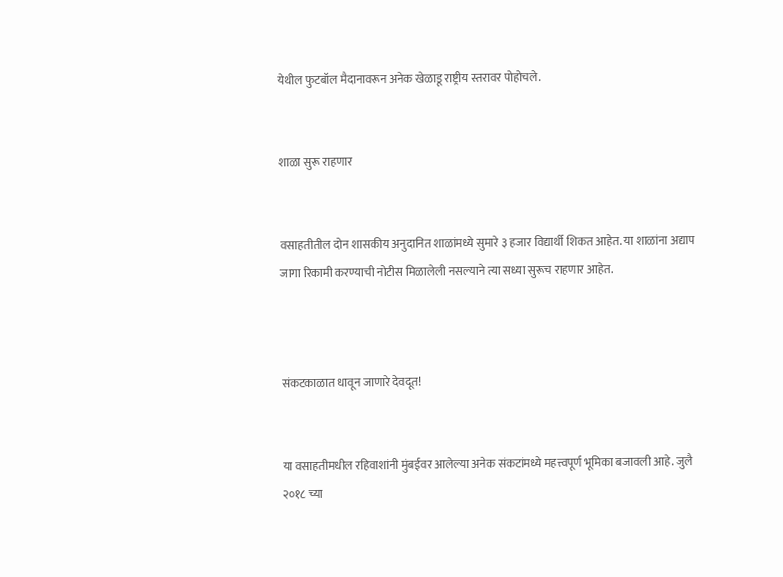येथील फुटबॉल मैदानावरून अनेक खेळाडू राष्ट्रीय स्तरावर पोहोचले.


शाळा सुरू राहणार


वसाहतीतील दोन शासकीय अनुदानित शाळांमध्ये सुमारे ३ हजार विद्यार्थी शिकत आहेत. या शाळांना अद्याप जागा रिकामी करण्याची नोटीस मिळालेली नसल्याने त्या सध्या सुरूच राहणार आहेत.



संकटकाळात धावून जाणारे देवदूत!


या वसाहतीमधील रहिवाशांनी मुंबईवर आलेल्या अनेक संकटांमध्ये महत्त्वपूर्ण भूमिका बजावली आहे. जुलै २०१८ च्या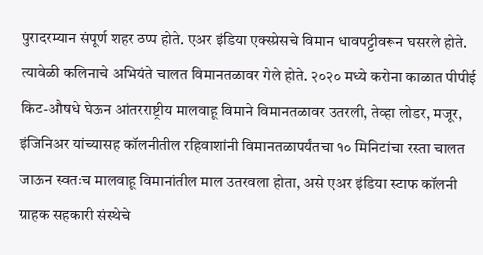पुरादरम्यान संपूर्ण शहर ठप्प होते. एअर इंडिया एक्स्प्रेसचे विमान धावपट्टीवरून घसरले होते. त्यावेळी कलिनाचे अभियंते चालत विमानतळावर गेले होते. २०२० मध्ये करोना काळात पीपीई किट-औषधे घेऊन आंतरराष्ट्रीय मालवाहू विमाने विमानतळावर उतरली, तेव्हा लोडर, मजूर, इंजिनिअर यांच्यासह कॉलनीतील रहिवाशांनी विमानतळापर्यंतचा १० मिनिटांचा रस्ता चालत जाऊन स्वतःच मालवाहू विमानांतील माल उतरवला होता, असे एअर इंडिया स्टाफ कॉलनी ग्राहक सहकारी संस्थेचे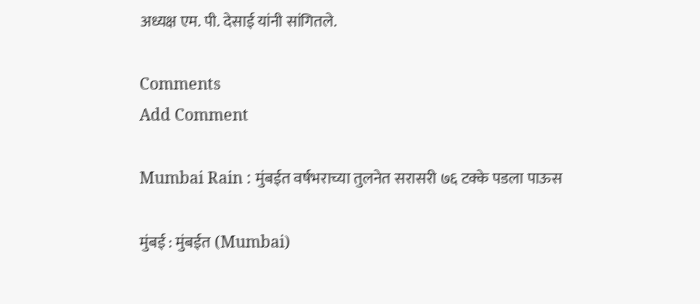अध्यक्ष एम. पी. देसाई यांनी सांगितले.

Comments
Add Comment

Mumbai Rain : मुंबईत वर्षभराच्या तुलनेत सरासरी ७६ टक्के पडला पाऊस

मुंबई : मुंबईत (Mumbai)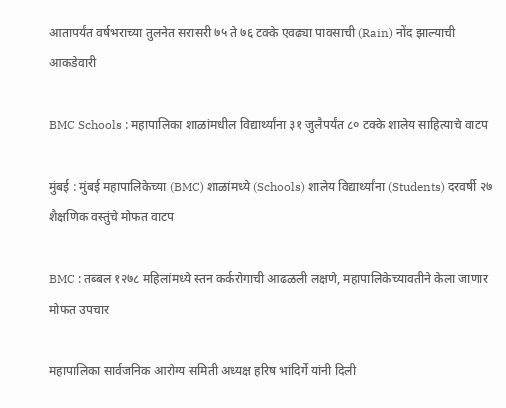आतापर्यंत वर्षभराच्या तुलनेत सरासरी ७५ ते ७६ टक्के एवढ्या पावसाची (Rain) नोंद झाल्याची आकडेवारी

BMC Schools : महापालिका शाळांमधील विद्यार्थ्यांना ३१ जुलैपर्यंत ८० टक्के शालेय साहित्याचे वाटप

मुंबई : मुंबई महापालिकेच्या (BMC) शाळांमध्ये (Schools) शालेय विद्यार्थ्यांना (Students) दरवर्षी २७ शैक्षणिक वस्तुंचे मोफत वाटप

BMC : तब्बल १२७८ महिलांमध्ये स्तन कर्करोगाची आढळली लक्षणे, महापालिकेच्यावतीने केला जाणार मोफत उपचार

महापालिका सार्वजनिक आरोग्य समिती अध्यक्ष हरिष भांदिर्गे यांनी दिली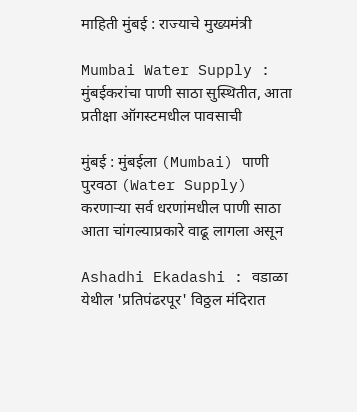माहिती मुंबई : राज्याचे मुख्यमंत्री

Mumbai Water Supply : मुंबईकरांचा पाणी साठा सुस्थितीत, आता प्रतीक्षा ऑगस्टमधील पावसाची

मुंबई : मुंबईला (Mumbai) पाणी पुरवठा (Water Supply) करणाऱ्या सर्व धरणांमधील पाणी साठा आता चांगल्याप्रकारे वाढू लागला असून

Ashadhi Ekadashi : वडाळा येथील 'प्रतिपंढरपूर' विठ्ठल मंदिरात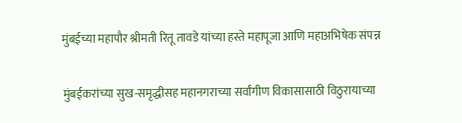मुंबईच्या महापौर श्रीमती रितू तावडे यांच्या हस्ते महापूजा आणि महाअभिषेक संपन्न

मुंबईकरांच्या सुख-समृद्धीसह महानगराच्या सर्वांगीण विकासासाठी विठुरायाच्या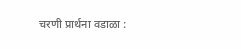चरणी प्रार्थना वडाळा :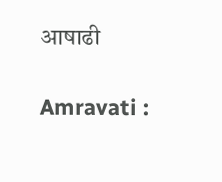आषाढी

Amravati :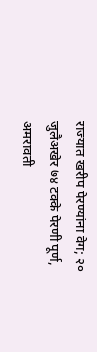राज्यात खरीप पेरण्यांना वेग; २० जुलैअखेर ७४ टक्के पेरणी पूर्ण, अमरावती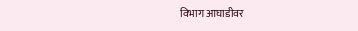विभाग आघाडीवर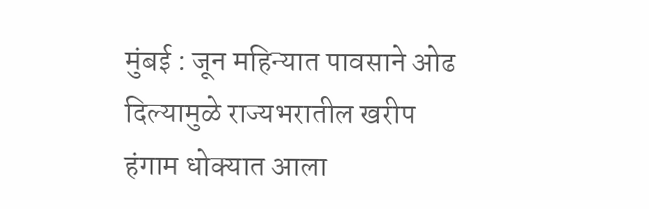मुंबई : जून महिन्यात पावसाने ओढ दिल्यामुळे राज्यभरातील खरीप हंगाम धोक्यात आला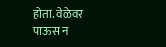होता. वेळेवर पाऊस न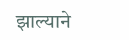झाल्याने